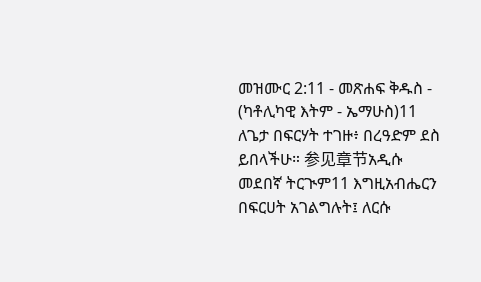መዝሙር 2:11 - መጽሐፍ ቅዱስ - (ካቶሊካዊ እትም - ኤማሁስ)11 ለጌታ በፍርሃት ተገዙ፥ በረዓድም ደስ ይበላችሁ። 参见章节አዲሱ መደበኛ ትርጒም11 እግዚአብሔርን በፍርሀት አገልግሉት፤ ለርሱ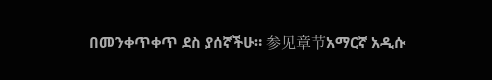በመንቀጥቀጥ ደስ ያሰኛችሁ። 参见章节አማርኛ አዲሱ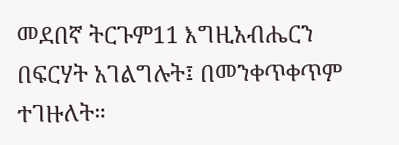መደበኛ ትርጉም11 እግዚአብሔርን በፍርሃት አገልግሉት፤ በመንቀጥቀጥም ተገዙለት።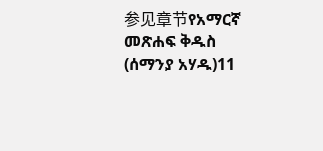参见章节የአማርኛ መጽሐፍ ቅዱስ (ሰማንያ አሃዱ)11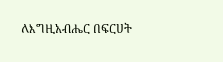ለእግዚአብሔር በፍርሀት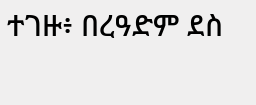ተገዙ፥ በረዓድም ደስ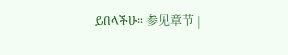ይበላችሁ። 参见章节 |